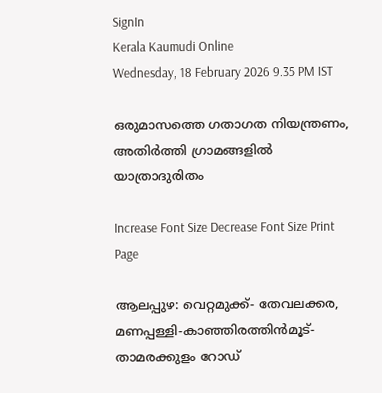SignIn
Kerala Kaumudi Online
Wednesday, 18 February 2026 9.35 PM IST

ഒരുമാസത്തെ ഗതാഗത നിയന്ത്രണം, അതിർത്തി ഗ്രാമങ്ങളിൽ യാത്രാദുരിതം

Increase Font Size Decrease Font Size Print Page

ആലപ്പുഴ: വെറ്റമുക്ക്- തേവലക്കര, മണപ്പള്ളി-കാഞ്ഞിരത്തിൻമൂട്- താമരക്കുളം റോഡ്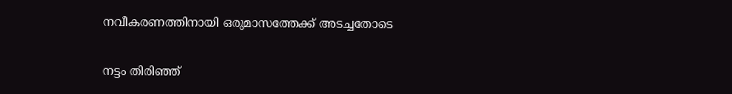നവീകരണത്തിനായി ഒരുമാസത്തേക്ക് അടച്ചതോടെ

നട്ടം തിരിഞ്ഞ്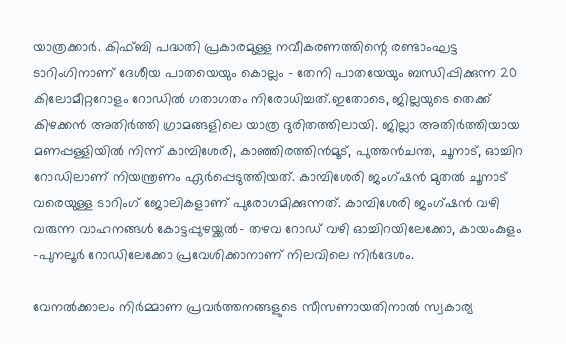യാത്രക്കാർ. കിഫ്ബി പദ്ധതി പ്രകാരമുള്ള നവീകരണത്തിന്റെ രണ്ടാംഘട്ട ടാറിംഗിനാണ് ദേശീയ പാതയെയും കൊല്ലം - തേനി പാതയേയും ബന്ധിപ്പിക്കുന്ന 20 കിലോമീറ്ററോളം റോഡിൽ ഗതാഗതം നിരോധിച്ചത്.ഇതോടെ, ജില്ലയുടെ തെക്ക് കിഴക്കൻ അതിർത്തി ഗ്രാമങ്ങളിലെ യാത്ര ദുരിതത്തിലായി. ജില്ലാ അതിർത്തിയായ മണപ്പള്ളിയിൽ നിന്ന് കാമ്പിശേരി, കാഞ്ഞിരത്തിൻമൂട്, പുത്തൻചന്ത, ചൂനാട്, ഓച്ചിറ റോഡിലാണ് നിയന്ത്രണം ഏർപ്പെടുത്തിയത്. കാമ്പിശേരി ജംഗ്ഷൻ മുതൽ ചൂനാട് വരെയുള്ള ടാറിംഗ് ജോലികളാണ് പുരോഗമിക്കുന്നത്. കാമ്പിശേരി ജംഗ്ഷൻ വഴി വരുന്ന വാഹനങ്ങൾ കോട്ടപ്പുഴയ്ക്കൽ- തഴവ റോഡ് വഴി ഓച്ചിറയിലേക്കോ, കായംകുളം -പുനലൂർ റോഡിലേക്കോ പ്രവേശിക്കാനാണ് നിലവിലെ നിർദേശം.

വേനൽക്കാലം നിർമ്മാണ പ്രവർത്തനങ്ങളുടെ സീസണായതിനാൽ സ്വകാര്യ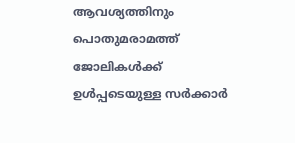ആവശ്യത്തിനും പൊതുമരാമത്ത് ജോലികൾക്ക് ഉൾപ്പടെയുള്ള സർക്കാർ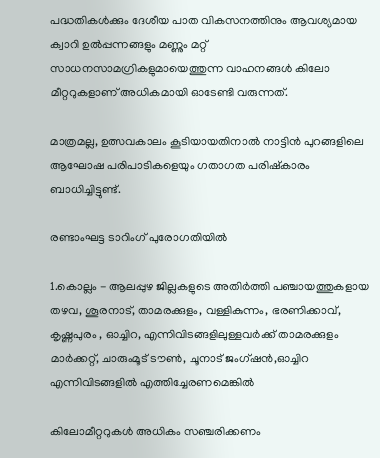പദ്ധതികൾക്കും ദേശീയ പാത വികസനത്തിനും ആവശ്യമായ ക്വാറി ഉൽപ്പന്നങ്ങളും മണ്ണും മറ്റ് സാധനസാമഗ്രികളുമായെത്തുന്ന വാഹനങ്ങൾ കിലോ മീറ്ററുകളാണ് അധികമായി ഓടേണ്ടി വരുന്നത്.

മാത്രമല്ല, ഉത്സവകാലം കൂടിയായതിനാൽ നാട്ടിൻ പുറങ്ങളിലെ ആഘോഷ പരിപാടികളെയും ഗതാഗത പരിഷ്കാരം ബാധിച്ചിട്ടുണ്ട്.

രണ്ടാംഘട്ട ടാറിംഗ് പുരോഗതിയിൽ

1.കൊല്ലം - ആലപ്പുഴ ജില്ലകളുടെ അതിർത്തി പഞ്ചായത്തുകളായ തഴവ, ശൂരനാട്, താമരക്കുളം, വള്ളികുന്നം, ഭരണിക്കാവ്, കൃഷ്ണപുരം , ഓച്ചിറ, എന്നിവിടങ്ങളിലുള്ളവർക്ക് താമരക്കുളം മാർക്കറ്റ്, ചാരുംമൂട് ടൗൺ, ചൂനാട് ജംഗ്ഷൻ,ഓച്ചിറ എന്നിവിടങ്ങളിൽ എത്തിച്ചേരണമെങ്കിൽ

കിലോമീറ്ററുകൾ അധികം സഞ്ചരിക്കണം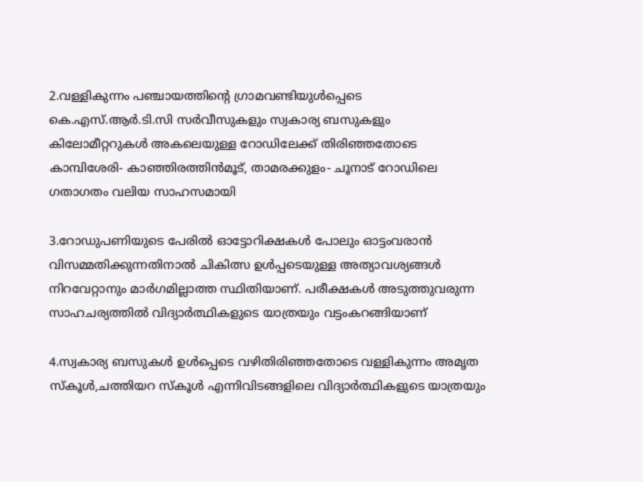2.വള്ളികുന്നം പഞ്ചായത്തിന്റെ ഗ്രാമവണ്ടിയുൾപ്പെടെ കെ.എസ്.ആർ.ടി.സി സർവീസുകളും സ്വകാര്യ ബസുകളും കിലോമീറ്ററുകൾ അകലെയുള്ള റോഡിലേക്ക് തിരിഞ്ഞതോടെ കാമ്പിശേരി- കാഞ്ഞിരത്തിൻമൂട്, താമരക്കുളം- ചൂനാട് റോഡിലെ ഗതാഗതം വലിയ സാഹസമായി

3.റോഡുപണിയുടെ പേരിൽ ഓട്ടോറിക്ഷകൾ പോലും ഓട്ടംവരാൻ വിസമ്മതിക്കുന്നതിനാൽ ചികിത്സ ഉൾപ്പടെയുള്ള അത്യാവശ്യങ്ങൾ നിറവേറ്റാനും മാർഗമില്ലാത്ത സ്ഥിതിയാണ്. പരീക്ഷകൾ അടുത്തുവരുന്ന സാഹചര്യത്തിൽ വിദ്യാർത്ഥികളുടെ യാത്രയും വട്ടംകറങ്ങിയാണ്

4.സ്വകാര്യ ബസുകൾ ഉൾപ്പെടെ വഴിതിരിഞ്ഞതോടെ വള്ളികുന്നം അമൃത സ്കൂൾ,ചത്തിയറ സ്കൂൾ എന്നിവിടങ്ങളിലെ വിദ്യാ‌ർത്ഥികളുടെ യാത്രയും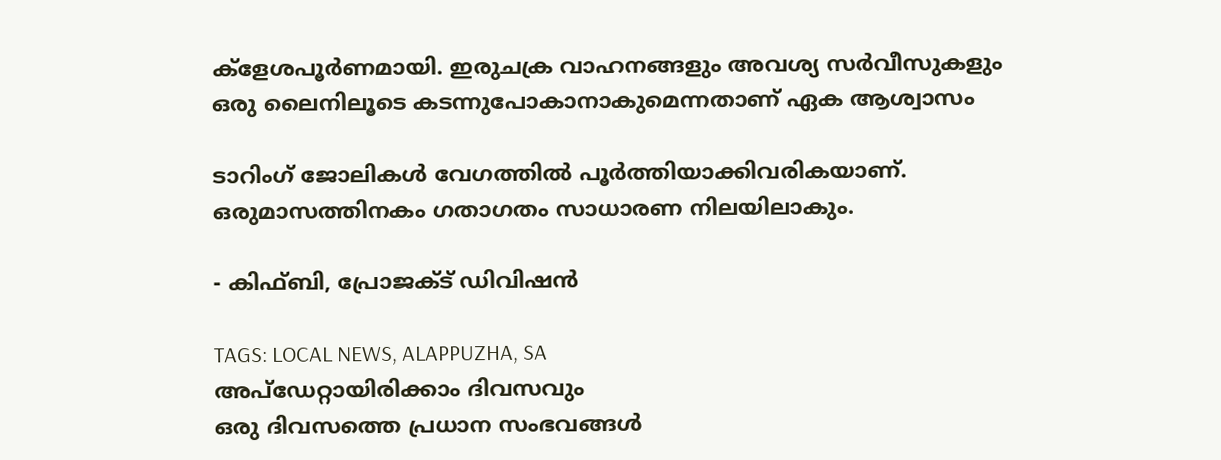ക്ളേശപൂർണമായി. ഇരുചക്ര വാഹനങ്ങളും അവശ്യ സർവീസുകളും ഒരു ലൈനിലൂടെ കടന്നുപോകാനാകുമെന്നതാണ് ഏക ആശ്വാസം

ടാറിംഗ് ജോലികൾ വേഗത്തിൽ പൂർത്തിയാക്കിവരികയാണ്. ഒരുമാസത്തിനകം ഗതാഗതം സാധാരണ നിലയിലാകും.

- കിഫ്ബി, പ്രോജക്ട് ഡിവിഷൻ

TAGS: LOCAL NEWS, ALAPPUZHA, SA
അപ്ഡേറ്റായിരിക്കാം ദിവസവും
ഒരു ദിവസത്തെ പ്രധാന സംഭവങ്ങൾ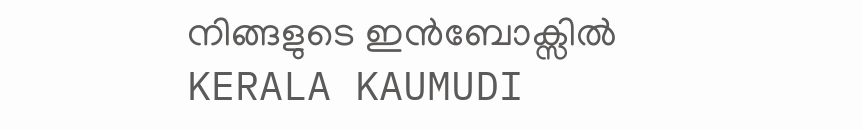നിങ്ങളുടെ ഇൻബോക്സിൽ
KERALA KAUMUDI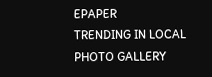EPAPER
TRENDING IN LOCAL
PHOTO GALLERY